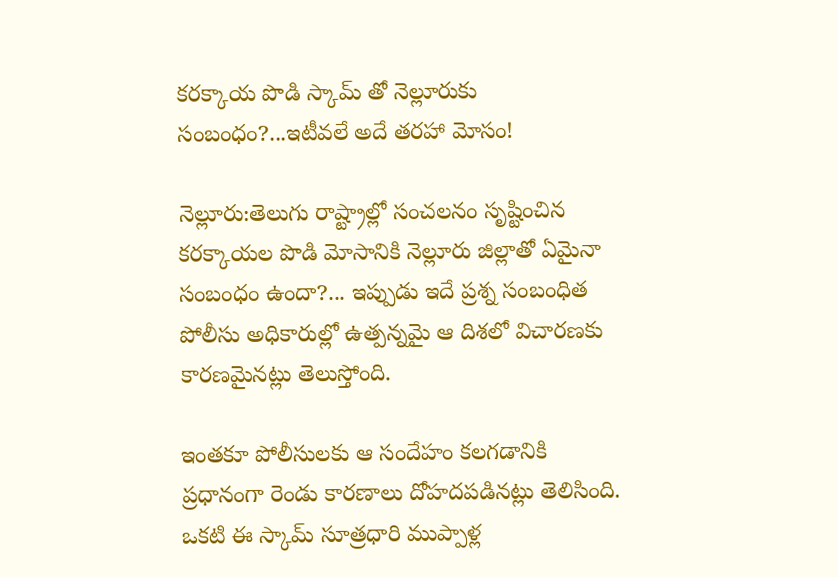కరక్కాయ పొడి స్కామ్ తో నెల్లూరుకు సంబంధం?...ఇటీవలే అదే తరహా మోసం!

నెల్లూరు:తెలుగు రాష్ట్రాల్లో సంచలనం సృష్టించిన కరక్కాయల పొడి మోసానికి నెల్లూరు జిల్లాతో ఏమైనా సంబంధం ఉందా?... ఇప్పుడు ఇదే ప్రశ్న సంబంధిత పోలీసు అధికారుల్లో ఉత్పన్నమై ఆ దిశలో విచారణకు కారణమైనట్లు తెలుస్తోంది.

ఇంతకూ పోలీసులకు ఆ సందేహం కలగడానికి ప్రధానంగా రెండు కారణాలు దోహదపడినట్లు తెలిసింది. ఒకటి ఈ స్కామ్ సూత్రధారి ముప్పాళ్ల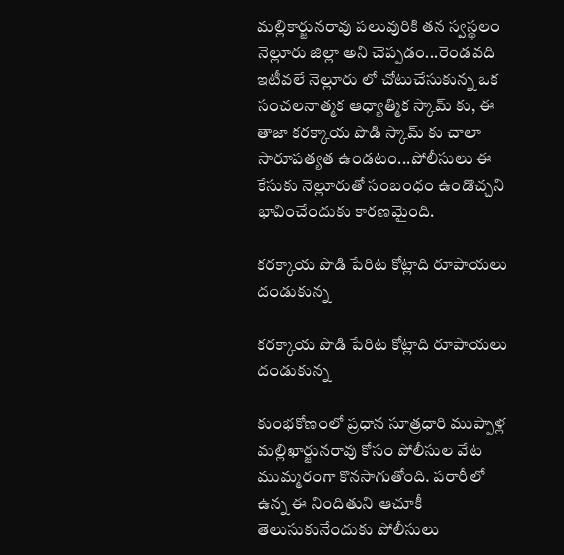మల్లికార్జునరావు పలువురికి తన స్వస్థలం నెల్లూరు జిల్లా అని చెప్పడం...రెండవది ఇటీవలే నెల్లూరు లో చోటుచేసుకున్న ఒక సంచలనాత్మక ఆధ్యాత్మిక స్కామ్ కు, ఈ తాజా కరక్కాయ పొడి స్కామ్ కు చాలా సారూపత్యత ఉండటం...పోలీసులు ఈ కేసుకు నెల్లూరుతో సంబంధం ఉండొచ్చని భావించేందుకు కారణమైంది.

కరక్కాయ పొడి పేరిట కోట్లాది రూపాయలు దండుకున్న

కరక్కాయ పొడి పేరిట కోట్లాది రూపాయలు దండుకున్న

కుంభకోణంలో ప్రధాన సూత్రధారి ముప్పాళ్ల మల్లిఖార్జునరావు కోసం పోలీసుల వేట ముమ్మరంగా కొనసాగుతోంది. పరారీలో ఉన్న ఈ నిందితుని ఆచూకీ తెలుసుకునేందుకు పోలీసులు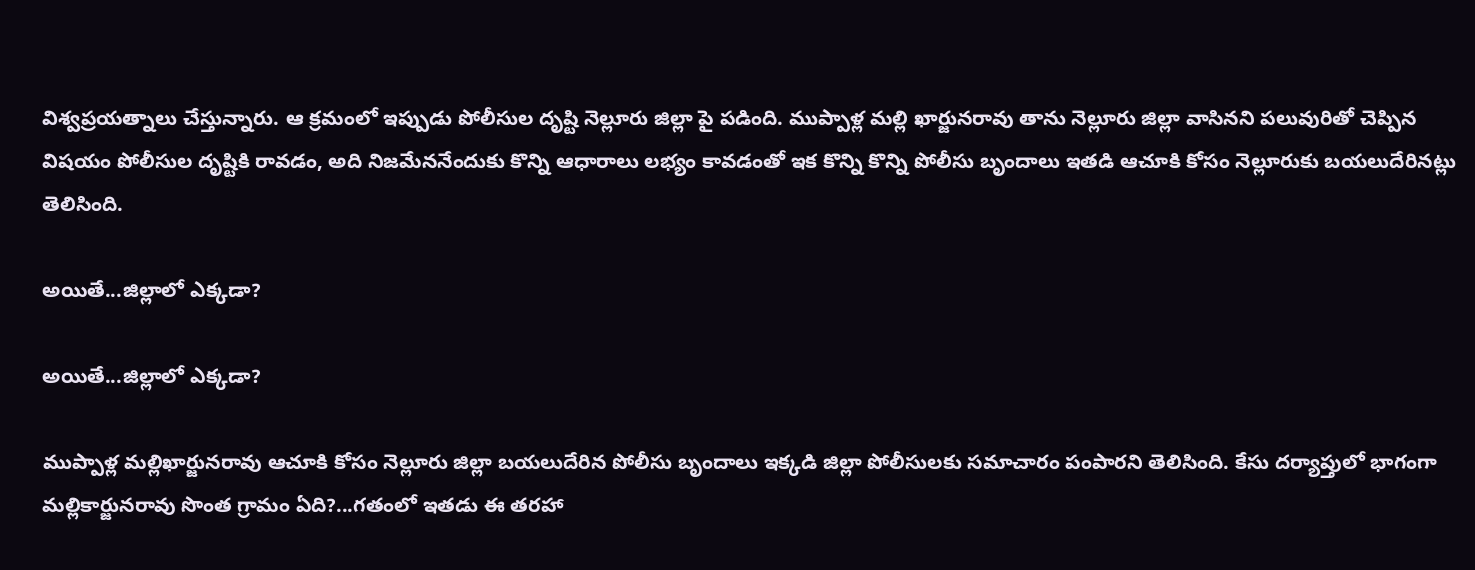విశ్వప్రయత్నాలు చేస్తున్నారు. ఆ క్రమంలో ఇప్పుడు పోలీసుల దృష్టి నెల్లూరు జిల్లా పై పడింది. ముప్పాళ్ల మల్లి ఖార్జునరావు తాను నెల్లూరు జిల్లా వాసినని పలువురితో చెప్పిన విషయం పోలీసుల దృష్టికి రావడం, అది నిజమేననేందుకు కొన్ని ఆధారాలు లభ్యం కావడంతో ఇక కొన్ని కొన్ని పోలీసు బృందాలు ఇతడి ఆచూకి కోసం నెల్లూరుకు బయలుదేరినట్లు తెలిసింది.

అయితే...జిల్లాలో ఎక్కడా?

అయితే...జిల్లాలో ఎక్కడా?

ముప్పాళ్ల మల్లిఖార్జునరావు ఆచూకి కోసం నెల్లూరు జిల్లా బయలుదేరిన పోలీసు బృందాలు ఇక్కడి జిల్లా పోలీసులకు సమాచారం పంపారని తెలిసింది. కేసు దర్యాప్తులో భాగంగా మల్లికార్జునరావు సొంత గ్రామం ఏది?...గతంలో ఇతడు ఈ తరహా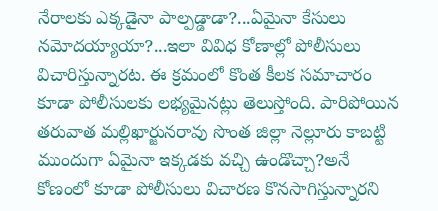నేరాలకు ఎక్కడైనా పాల్పడ్డాడా?...ఏమైనా కేసులు నమోదయ్యాయా?...ఇలా వివిధ కోణాల్లో పోలీసులు విచారిస్తున్నారట. ఈ క్రమంలో కొంత కీలక సమాచారం కూడా పోలీసులకు లభ్యమైనట్లు తెలుస్తోంది. పారిపోయిన తరువాత మల్లిఖార్జునరావు సొంత జిల్లా నెల్లూరు కాబట్టి ముందుగా ఏమైనా ఇక్కడకు వచ్చి ఉండొచ్చా?అనే కోణంలో కూడా పోలీసులు విచారణ కొనసాగిస్తున్నారని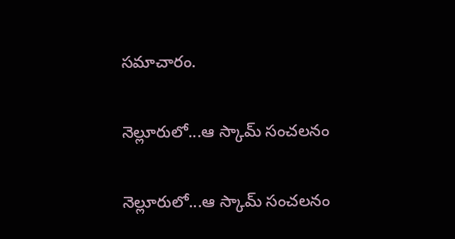సమాచారం.

నెల్లూరులో...ఆ స్కామ్ సంచలనం

నెల్లూరులో...ఆ స్కామ్ సంచలనం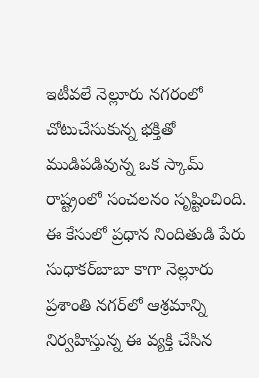ఇటీవలే నెల్లూరు నగరంలో చోటుచేసుకున్న భక్తితో ముడిపడివున్న ఒక స్కామ్ రాష్ట్రంలో సంచలనం సృష్టించింది. ఈ కేసులో ప్రధాన నిందితుడి పేరు సుధాకర్‌బాబా కాగా నెల్లూరు ప్రశాంతి నగర్‌లో ఆశ్రమాన్ని నిర్వహిస్తున్న ఈ వ్యక్తి చేసిన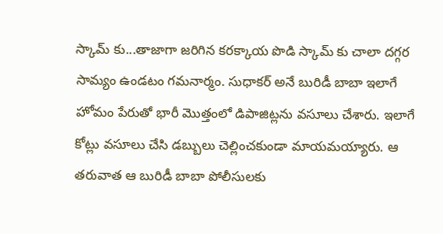స్కామ్ కు...తాజాగా జరిగిన కరక్కాయ పొడి స్కామ్ కు చాలా దగ్గర సామ్యం ఉండటం గమనార్మం. సుధాకర్ అనే బురిడీ బాబా ఇలాగే హోమం పేరుతో భారీ మొత్తంలో డిపాజిట్లను వసూలు చేశారు. ఇలాగే కోట్లు వసూలు చేసి డబ్బులు చెల్లించకుండా మాయమయ్యారు. ఆ తరువాత ఆ బురిడీ బాబా పోలీసులకు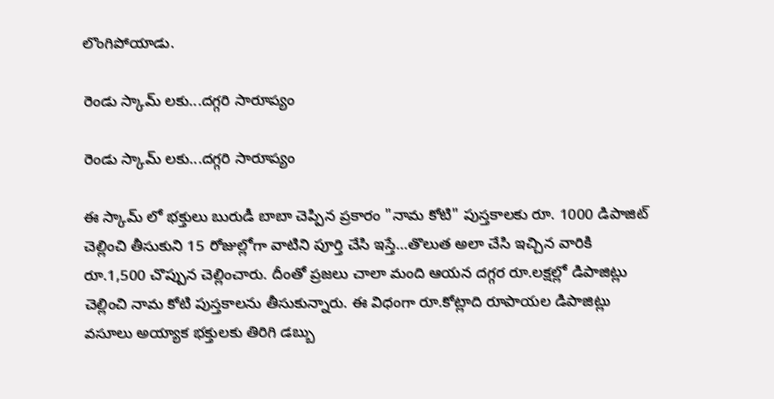లొంగిపోయాడు.

రెండు స్కామ్ లకు...దగ్గరి సారూప్యం

రెండు స్కామ్ లకు...దగ్గరి సారూప్యం

ఈ స్కామ్ లో భక్తులు బురుడీ బాబా చెప్పిన ప్రకారం "నామ కోటి" పుస్తకాలకు రూ. 1000 డిపాజిట్‌ చెల్లించి తీసుకుని 15 రోజుల్లోగా వాటిని పూర్తి చేసి ఇస్తే...తొలుత అలా చేసి ఇచ్చిన వారికి రూ.1,500 చొప్పున చెల్లించారు. దీంతో ప్రజలు చాలా మంది ఆయన దగ్గర రూ.లక్షల్లో డిపాజిట్లు చెల్లించి నామ కోటి పుస్తకాలను తీసుకున్నారు. ఈ విధంగా రూ.కోట్లాది రూపాయల డిపాజిట్లు వసూలు అయ్యాక భక్తులకు తిరిగి డబ్బు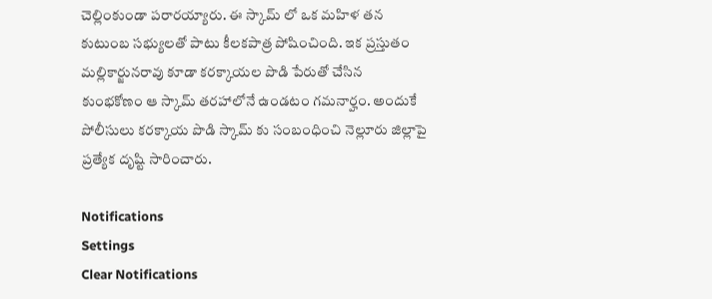చెల్లింకుండా పరారయ్యారు. ఈ స్కామ్ లో ఒక మహిళ తన కుటుంబ సభ్యులతో పాటు కీలకపాత్ర పోషించింది. ఇక ప్రస్తుతం మల్లికార్జునరావు కూడా కరక్కాయల పొడి పేరుతో చేసిన కుంభకోణం ఆ స్కామ్ తరహాలోనే ఉండటం గమనార్హం. అందుకే పోలీసులు కరక్కాయ పొడి స్కామ్ కు సంబంధించి నెల్లూరు జిల్లాపై ప్రత్యేక దృష్టి సారించారు.

Notifications
Settings
Clear Notifications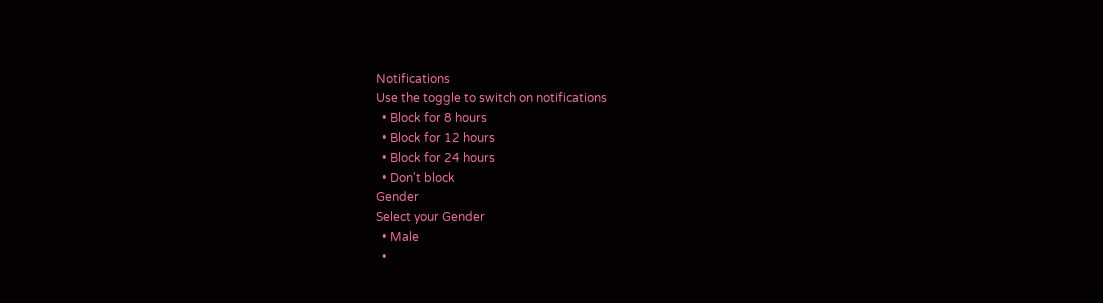Notifications
Use the toggle to switch on notifications
  • Block for 8 hours
  • Block for 12 hours
  • Block for 24 hours
  • Don't block
Gender
Select your Gender
  • Male
  •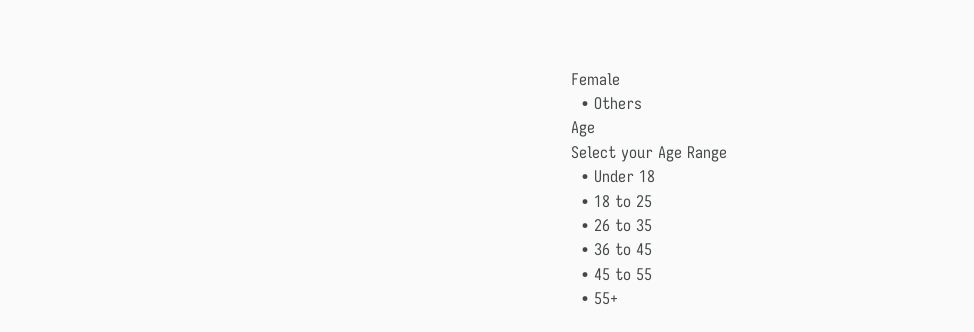Female
  • Others
Age
Select your Age Range
  • Under 18
  • 18 to 25
  • 26 to 35
  • 36 to 45
  • 45 to 55
  • 55+